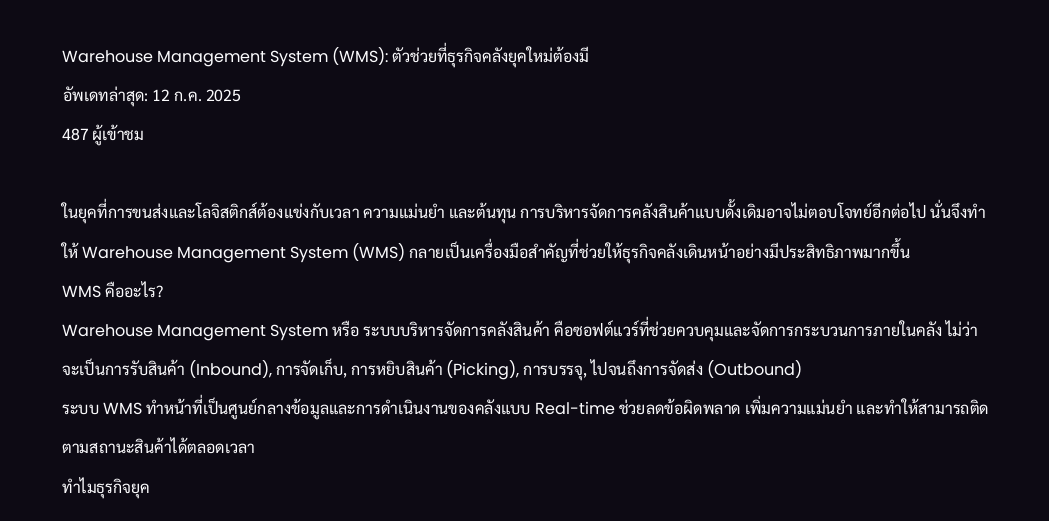Warehouse Management System (WMS): ตัวช่วยที่ธุรกิจคลังยุคใหม่ต้องมี
อัพเดทล่าสุด: 12 ก.ค. 2025
487 ผู้เข้าชม

ในยุคที่การขนส่งและโลจิสติกส์ต้องแข่งกับเวลา ความแม่นยำ และต้นทุน การบริหารจัดการคลังสินค้าแบบดั้งเดิมอาจไม่ตอบโจทย์อีกต่อไป นั่นจึงทำให้ Warehouse Management System (WMS) กลายเป็นเครื่องมือสำคัญที่ช่วยให้ธุรกิจคลังเดินหน้าอย่างมีประสิทธิภาพมากขึ้น
WMS คืออะไร?
Warehouse Management System หรือ ระบบบริหารจัดการคลังสินค้า คือซอฟต์แวร์ที่ช่วยควบคุมและจัดการกระบวนการภายในคลัง ไม่ว่าจะเป็นการรับสินค้า (Inbound), การจัดเก็บ, การหยิบสินค้า (Picking), การบรรจุ, ไปจนถึงการจัดส่ง (Outbound)
ระบบ WMS ทำหน้าที่เป็นศูนย์กลางข้อมูลและการดำเนินงานของคลังแบบ Real-time ช่วยลดข้อผิดพลาด เพิ่มความแม่นยำ และทำให้สามารถติดตามสถานะสินค้าได้ตลอดเวลา
ทำไมธุรกิจยุค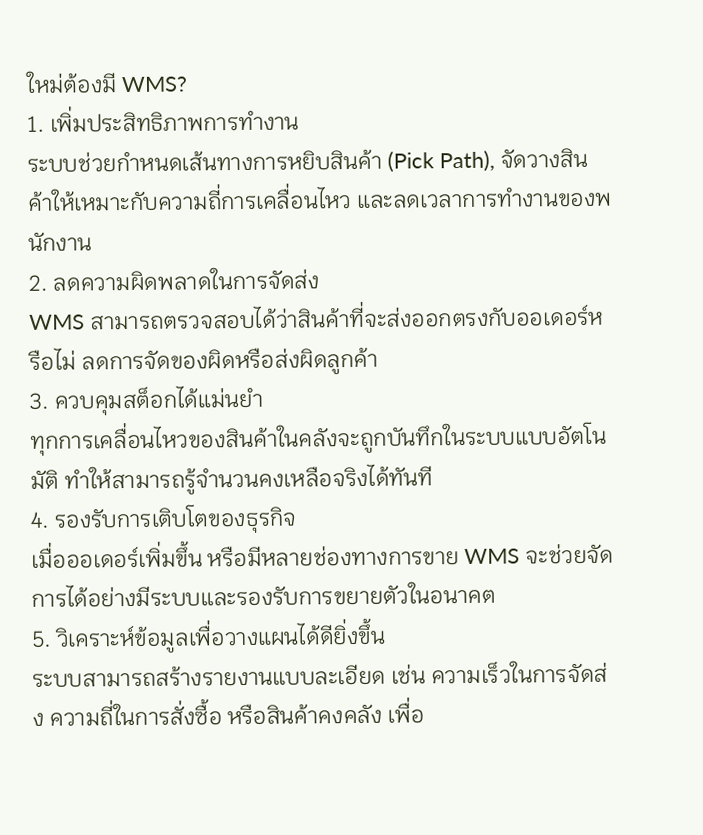ใหม่ต้องมี WMS?
1. เพิ่มประสิทธิภาพการทำงาน
ระบบช่วยกำหนดเส้นทางการหยิบสินค้า (Pick Path), จัดวางสินค้าให้เหมาะกับความถี่การเคลื่อนไหว และลดเวลาการทำงานของพนักงาน
2. ลดความผิดพลาดในการจัดส่ง
WMS สามารถตรวจสอบได้ว่าสินค้าที่จะส่งออกตรงกับออเดอร์หรือไม่ ลดการจัดของผิดหรือส่งผิดลูกค้า
3. ควบคุมสต็อกได้แม่นยำ
ทุกการเคลื่อนไหวของสินค้าในคลังจะถูกบันทึกในระบบแบบอัตโนมัติ ทำให้สามารถรู้จำนวนคงเหลือจริงได้ทันที
4. รองรับการเติบโตของธุรกิจ
เมื่อออเดอร์เพิ่มขึ้น หรือมีหลายช่องทางการขาย WMS จะช่วยจัดการได้อย่างมีระบบและรองรับการขยายตัวในอนาคต
5. วิเคราะห์ข้อมูลเพื่อวางแผนได้ดียิ่งขึ้น
ระบบสามารถสร้างรายงานแบบละเอียด เช่น ความเร็วในการจัดส่ง ความถี่ในการสั่งซื้อ หรือสินค้าคงคลัง เพื่อ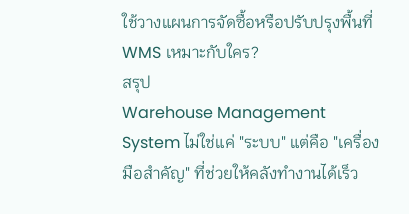ใช้วางแผนการจัดซื้อหรือปรับปรุงพื้นที่
WMS เหมาะกับใคร?
สรุป
Warehouse Management System ไม่ใช่แค่ "ระบบ" แต่คือ "เครื่องมือสำคัญ" ที่ช่วยให้คลังทำงานได้เร็ว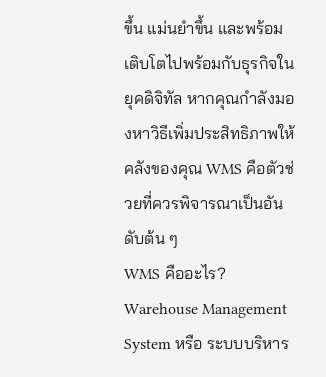ขึ้น แม่นยำขึ้น และพร้อมเติบโตไปพร้อมกับธุรกิจในยุคดิจิทัล หากคุณกำลังมองหาวิธีเพิ่มประสิทธิภาพให้คลังของคุณ WMS คือตัวช่วยที่ควรพิจารณาเป็นอันดับต้น ๆ
WMS คืออะไร?
Warehouse Management System หรือ ระบบบริหาร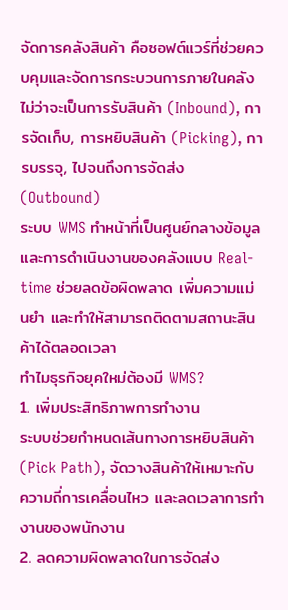จัดการคลังสินค้า คือซอฟต์แวร์ที่ช่วยควบคุมและจัดการกระบวนการภายในคลัง ไม่ว่าจะเป็นการรับสินค้า (Inbound), การจัดเก็บ, การหยิบสินค้า (Picking), การบรรจุ, ไปจนถึงการจัดส่ง (Outbound)
ระบบ WMS ทำหน้าที่เป็นศูนย์กลางข้อมูลและการดำเนินงานของคลังแบบ Real-time ช่วยลดข้อผิดพลาด เพิ่มความแม่นยำ และทำให้สามารถติดตามสถานะสินค้าได้ตลอดเวลา
ทำไมธุรกิจยุคใหม่ต้องมี WMS?
1. เพิ่มประสิทธิภาพการทำงาน
ระบบช่วยกำหนดเส้นทางการหยิบสินค้า (Pick Path), จัดวางสินค้าให้เหมาะกับความถี่การเคลื่อนไหว และลดเวลาการทำงานของพนักงาน
2. ลดความผิดพลาดในการจัดส่ง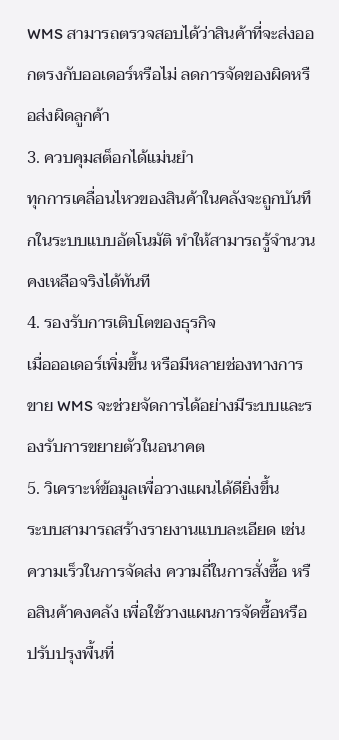WMS สามารถตรวจสอบได้ว่าสินค้าที่จะส่งออกตรงกับออเดอร์หรือไม่ ลดการจัดของผิดหรือส่งผิดลูกค้า
3. ควบคุมสต็อกได้แม่นยำ
ทุกการเคลื่อนไหวของสินค้าในคลังจะถูกบันทึกในระบบแบบอัตโนมัติ ทำให้สามารถรู้จำนวนคงเหลือจริงได้ทันที
4. รองรับการเติบโตของธุรกิจ
เมื่อออเดอร์เพิ่มขึ้น หรือมีหลายช่องทางการขาย WMS จะช่วยจัดการได้อย่างมีระบบและรองรับการขยายตัวในอนาคต
5. วิเคราะห์ข้อมูลเพื่อวางแผนได้ดียิ่งขึ้น
ระบบสามารถสร้างรายงานแบบละเอียด เช่น ความเร็วในการจัดส่ง ความถี่ในการสั่งซื้อ หรือสินค้าคงคลัง เพื่อใช้วางแผนการจัดซื้อหรือปรับปรุงพื้นที่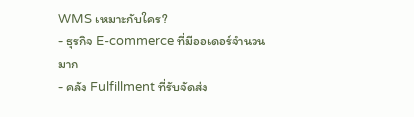WMS เหมาะกับใคร?
- ธุรกิจ E-commerce ที่มีออเดอร์จำนวนมาก
- คลัง Fulfillment ที่รับจัดส่ง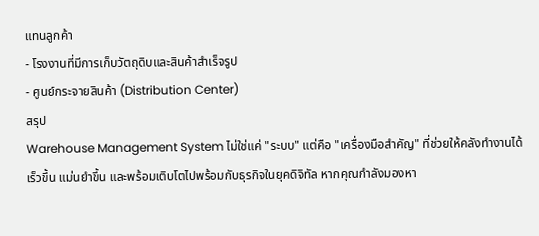แทนลูกค้า
- โรงงานที่มีการเก็บวัตถุดิบและสินค้าสำเร็จรูป
- ศูนย์กระจายสินค้า (Distribution Center)
สรุป
Warehouse Management System ไม่ใช่แค่ "ระบบ" แต่คือ "เครื่องมือสำคัญ" ที่ช่วยให้คลังทำงานได้เร็วขึ้น แม่นยำขึ้น และพร้อมเติบโตไปพร้อมกับธุรกิจในยุคดิจิทัล หากคุณกำลังมองหา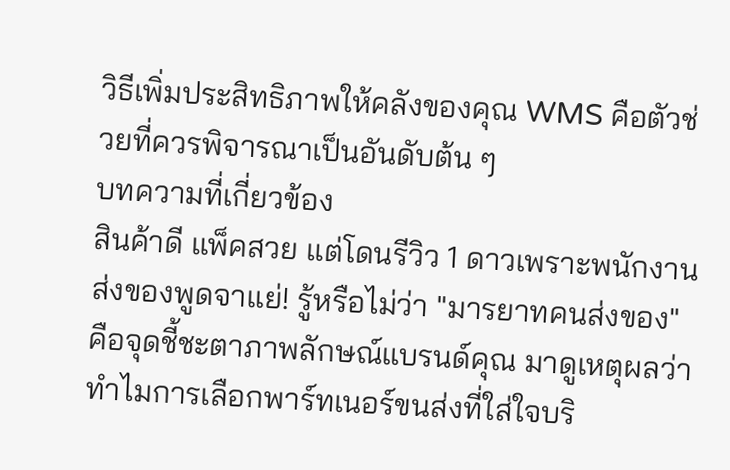วิธีเพิ่มประสิทธิภาพให้คลังของคุณ WMS คือตัวช่วยที่ควรพิจารณาเป็นอันดับต้น ๆ
บทความที่เกี่ยวข้อง
สินค้าดี แพ็คสวย แต่โดนรีวิว 1 ดาวเพราะพนักงานส่งของพูดจาแย่! รู้หรือไม่ว่า "มารยาทคนส่งของ" คือจุดชี้ชะตาภาพลักษณ์แบรนด์คุณ มาดูเหตุผลว่าทำไมการเลือกพาร์ทเนอร์ขนส่งที่ใส่ใจบริ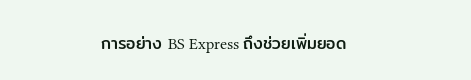การอย่าง BS Express ถึงช่วยเพิ่มยอด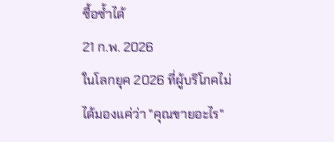ซื้อซ้ำได้
21 ก.พ. 2026
ในโลกยุค 2026 ที่ผู้บริโภคไม่ได้มองแค่ว่า "คุณขายอะไร"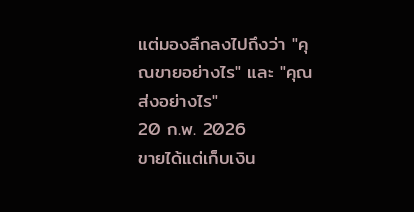แต่มองลึกลงไปถึงว่า "คุณขายอย่างไร" และ "คุณส่งอย่างไร"
20 ก.พ. 2026
ขายได้แต่เก็บเงิน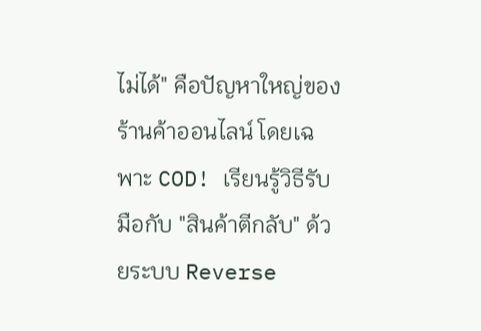ไม่ได้" คือปัญหาใหญ่ของร้านค้าออนไลน์ โดยเฉพาะ COD! เรียนรู้วิธีรับมือกับ "สินค้าตีกลับ" ด้วยระบบ Reverse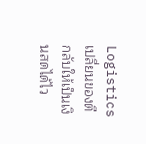Logistics เปลี่ยนของตีกลับให้เป็นเงินสดได้ไว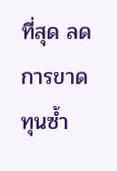ที่สุด ลดการขาดทุนซ้ำ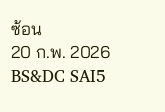ซ้อน
20 ก.พ. 2026
BS&DC SAI5